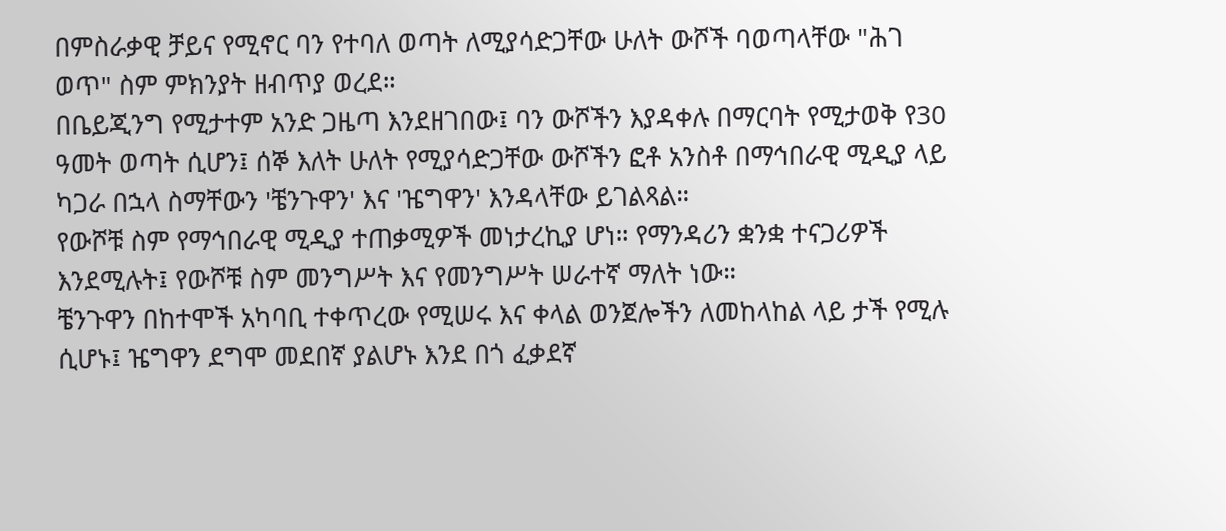በምስራቃዊ ቻይና የሚኖር ባን የተባለ ወጣት ለሚያሳድጋቸው ሁለት ውሾች ባወጣላቸው "ሕገ ወጥ" ስም ምክንያት ዘብጥያ ወረደ።
በቤይጂንግ የሚታተም አንድ ጋዜጣ እንደዘገበው፤ ባን ውሾችን እያዳቀሉ በማርባት የሚታወቅ የ30 ዓመት ወጣት ሲሆን፤ ሰኞ እለት ሁለት የሚያሳድጋቸው ውሾችን ፎቶ አንስቶ በማኅበራዊ ሚዲያ ላይ ካጋራ በኋላ ስማቸውን 'ቼንጉዋን' እና 'ዤግዋን' እንዳላቸው ይገልጻል።
የውሾቹ ስም የማኅበራዊ ሚዲያ ተጠቃሚዎች መነታረኪያ ሆነ። የማንዳሪን ቋንቋ ተናጋሪዎች እንደሚሉት፤ የውሾቹ ስም መንግሥት እና የመንግሥት ሠራተኛ ማለት ነው።
ቼንጉዋን በከተሞች አካባቢ ተቀጥረው የሚሠሩ እና ቀላል ወንጀሎችን ለመከላከል ላይ ታች የሚሉ ሲሆኑ፤ ዤግዋን ደግሞ መደበኛ ያልሆኑ እንደ በጎ ፈቃደኛ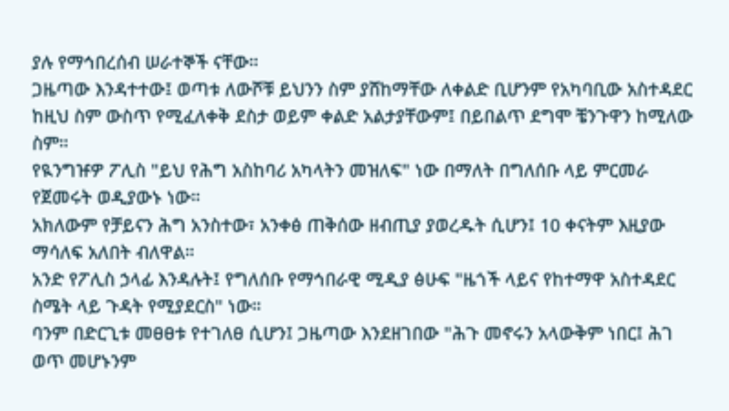ያሉ የማኅበረሰብ ሠራተኞች ናቸው።
ጋዜጣው እንዳተተው፤ ወጣቱ ለውሾቹ ይህንን ስም ያሸከማቸው ለቀልድ ቢሆንም የአካባቢው አስተዳደር ከዚህ ስም ውስጥ የሚፈለቀቅ ደስታ ወይም ቀልድ አልታያቸውም፤ በይበልጥ ደግሞ ቼንጉዋን ከሚለው ስም።
የዪንግዡዎ ፖሊስ "ይህ የሕግ አስከባሪ አካላትን መዝለፍ" ነው በማለት በግለሰቡ ላይ ምርመራ የጀመሩት ወዲያውኑ ነው።
አክለውም የቻይናን ሕግ አንስተው፣ አንቀፅ ጠቅሰው ዘብጢያ ያወረዱት ሲሆን፤ 10 ቀናትም እዚያው ማሳለፍ አለበት ብለዋል።
አንድ የፖሊስ ኃላፊ እንዳሉት፤ የግለሰቡ የማኅበራዊ ሚዲያ ፅሁፍ "ዜጎች ላይና የከተማዋ አስተዳደር ስሜት ላይ ጉዳት የሚያደርስ" ነው።
ባንም በድርጊቱ መፀፀቱ የተገለፀ ሲሆን፤ ጋዜጣው እንደዘገበው "ሕጉ መኖሩን አላውቅም ነበር፤ ሕገ ወጥ መሆኑንም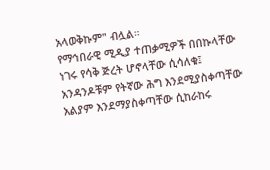አላወቅኩም" ብሏል።
የማኅበራዊ ሚዲያ ተጠቃሚዎች በበኩላቸው ነገሩ የሳቅ ጅረት ሆኖላቸው ሲሳለቁ፤ አንዳንዶቹም የትኛው ሕግ እንደሚያስቀጣቸው አልያም እንደማያስቀጣቸው ሲከራከሩ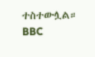ተስተውሏል።
BBC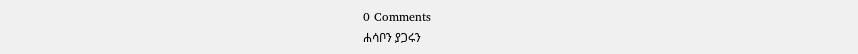0 Comments
ሐሳቦን ያጋሩን